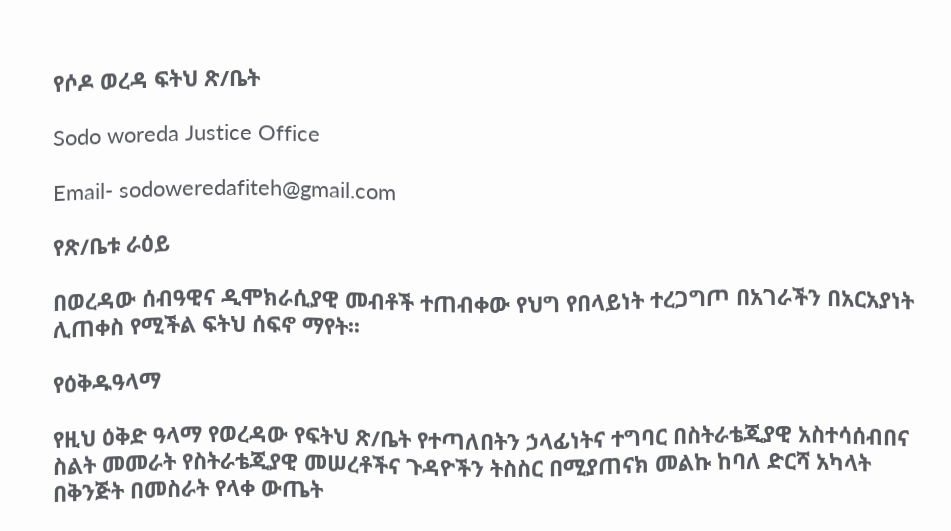የሶዶ ወረዳ ፍትህ ጽ/ቤት

Sodo woreda Justice Office

Email- sodoweredafiteh@gmail.com

የጽ/ቤቱ ራዕይ

በወረዳው ሰብዓዊና ዲሞክራሲያዊ መብቶች ተጠብቀው የህግ የበላይነት ተረጋግጦ በአገራችን በአርአያነት ሊጠቀስ የሚችል ፍትህ ሰፍኖ ማየት፡፡

የዕቅዱዓላማ

የዚህ ዕቅድ ዓላማ የወረዳው የፍትህ ጽ/ቤት የተጣለበትን ኃላፊነትና ተግባር በስትራቴጂያዊ አስተሳሰብበና ስልት መመራት የስትራቴጂያዊ መሠረቶችና ጉዳዮችን ትስስር በሚያጠናክ መልኩ ከባለ ድርሻ አካላት  በቅንጅት በመስራት የላቀ ውጤት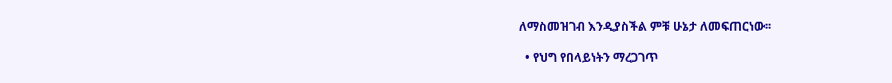ለማስመዝገብ እንዲያስችል ምቹ ሁኔታ ለመፍጠርነው፡፡

  • የህግ የበላይነትን ማረጋገጥ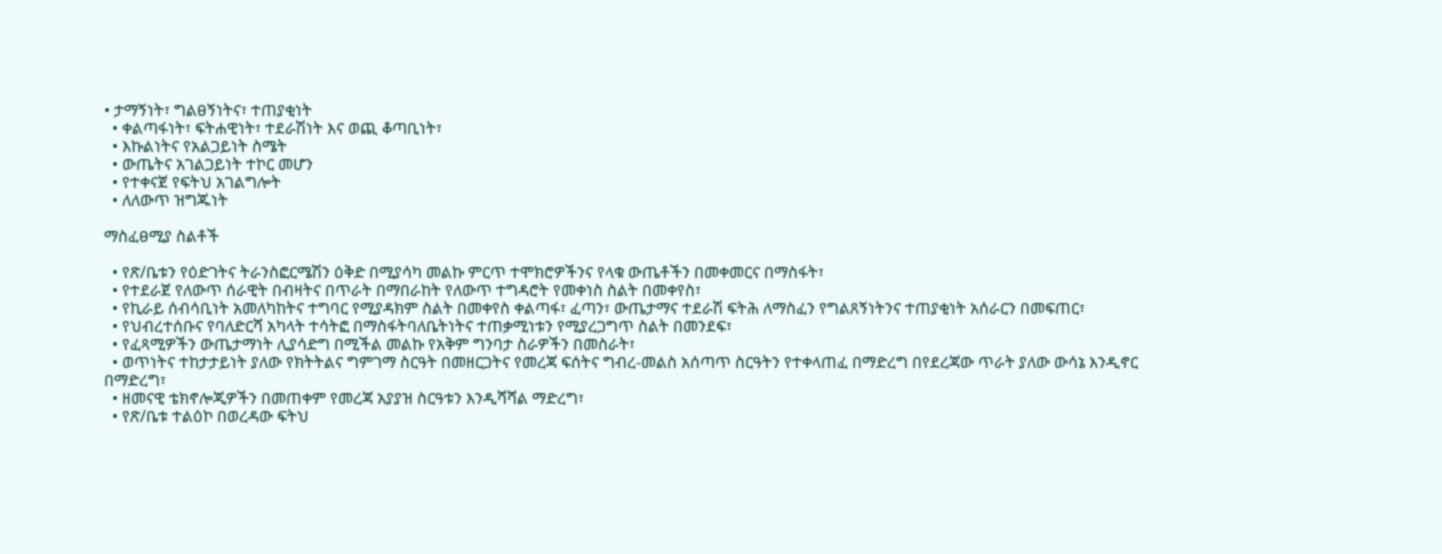• ታማኝነት፣ ግልፀኝነትና፣ ተጠያቂነት
  • ቀልጣፋነት፣ ፍትሐዊነት፣ ተደራሽነት እና ወጪ ቆጣቢነት፣
  • እኩልነትና የአልጋይነት ስሜት
  • ውጤትና አገልጋይነት ተኮር መሆን
  • የተቀናጀ የፍትህ አገልግሎት
  • ለለውጥ ዝግጁነት

ማስፈፀሚያ ስልቶች

  • የጽ/ቤቱን የዕድገትና ትራንስፎርሜሽን ዕቅድ በሚያሳካ መልኩ ምርጥ ተሞክሮዎችንና የላቁ ውጤቶችን በመቀመርና በማስፋት፣
  • የተደራጀ የለውጥ ሰራዊት በብዛትና በጥራት በማበራከት የለውጥ ተግዳሮት የመቀነስ ስልት በመቀየስ፣
  • የኪራይ ሰብሳቢነት አመለካከትና ተግባር የሚያዳክም ስልት በመቀየስ ቀልጣፋ፣ ፈጣን፣ ውጤታማና ተደራሽ ፍትሕ ለማስፈን የግልጸኝነትንና ተጠያቂነት አሰራርን በመፍጠር፣
  • የህብረተሰቡና የባለድርሻ አካላት ተሳትፎ በማስፋትባለቤትነትና ተጠቃሚነቱን የሚያረጋግጥ ስልት በመንደፍ፣
  • የፈጻሚዎችን ውጤታማነት ሊያሳድግ በሚችል መልኩ የአቅም ግንባታ ስራዎችን በመስራት፣
  • ወጥነትና ተከታታይነት ያለው የክትትልና ግምገማ ስርዓት በመዘርጋትና የመረጃ ፍሰትና ግብረ-መልስ አሰጣጥ ስርዓትን የተቀላጠፈ በማድረግ በየደረጃው ጥራት ያለው ውሳኔ እንዲኖር በማድረግ፣
  • ዘመናዊ ቴክኖሎጂዎችን በመጠቀም የመረጃ አያያዝ ስርዓቱን እንዲሻሻል ማድረግ፣
  • የጽ/ቤቱ ተልዕኮ በወረዳው ፍትህ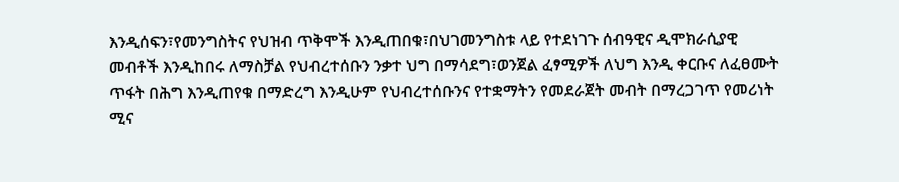እንዲሰፍን፣የመንግስትና የህዝብ ጥቅሞች እንዲጠበቁ፣በህገመንግስቱ ላይ የተደነገጉ ሰብዓዊና ዲሞክራሲያዊ መብቶች እንዲከበሩ ለማስቻል የህብረተሰቡን ንቃተ ህግ በማሳደግ፣ወንጀል ፈፃሚዎች ለህግ እንዲ ቀርቡና ለፈፀሙት ጥፋት በሕግ እንዲጠየቁ በማድረግ እንዲሁም የህብረተሰቡንና የተቋማትን የመደራጀት መብት በማረጋገጥ የመሪነት ሚና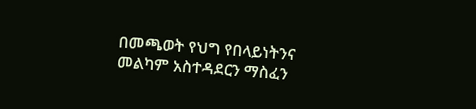በመጫወት የህግ የበላይነትንና መልካም አስተዳደርን ማስፈን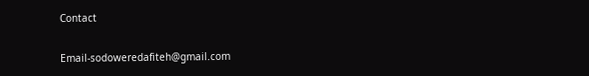Contact

Email-sodoweredafiteh@gmail.com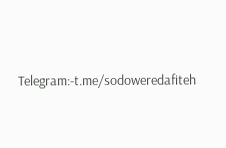Telegram:-t.me/sodoweredafiteh